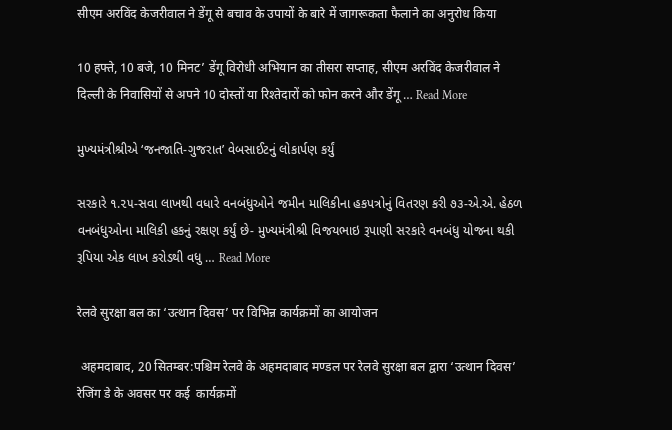सीएम अरविंद केजरीवाल ने डेंगू से बचाव के उपायों के बारे में जागरूकता फैलाने का अनुरोध किया

10 हफ्ते, 10 बजे, 10 मिनट’ डेंगू विरोधी अभियान का तीसरा सप्ताह, सीएम अरविंद केजरीवाल ने दिल्ली के निवासियों से अपने 10 दोस्तों या रिश्तेदारों को फोन करने और डेंगू … Read More

મુખ્યમંત્રીશ્રીએ ‘જનજાતિ-ગુજરાત’ વેબસાઈટનું લોકાર્પણ કર્યું

સરકારે ૧.૨૫-સવા લાખથી વધારે વનબંધુઓને જમીન માલિકીના હકપત્રોનું વિતરણ કરી ૭૩-એ.એ. હેઠળ વનબંધુઓના માલિકી હકનું રક્ષણ કર્યું છે- મુખ્યમંત્રીશ્રી વિજયભાઇ રૂપાણી સરકારે વનબંધુ યોજના થકી રૂપિયા એક લાખ કરોડથી વધુ … Read More

रेलवे सुरक्षा बल का ‘उत्थान दिवस’ पर विभिन्न कार्यक्रमों का आयोजन

 अहमदाबाद, 20 सितम्बर:पश्चिम रेलवे के अहमदाबाद मण्डल पर रेलवे सुरक्षा बल द्वारा ‘उत्थान दिवस’ रेजिंग डे के अवसर पर कई  कार्यक्रमों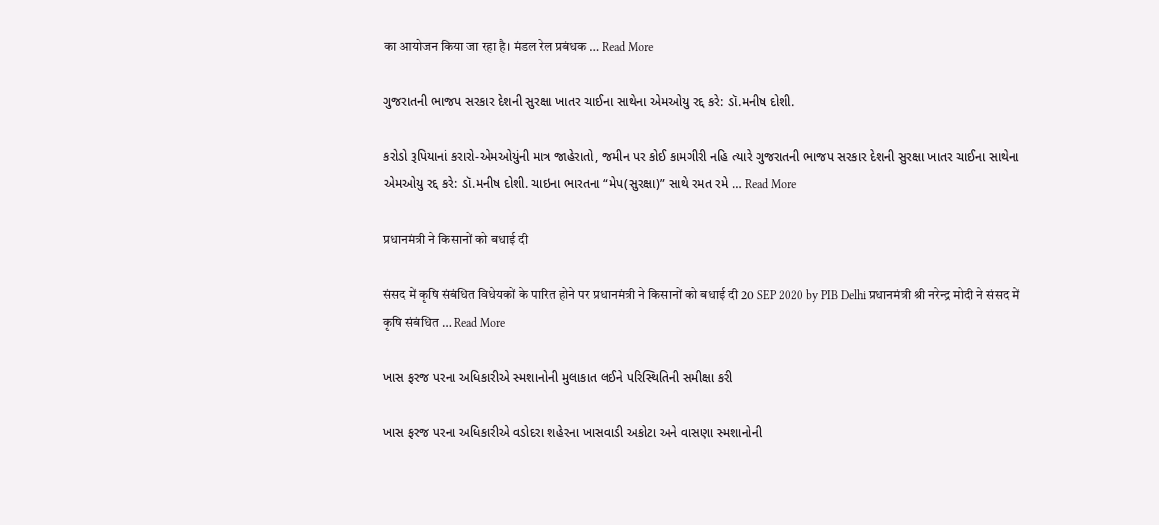का आयोजन किया जा रहा है। मंडल रेल प्रबंधक … Read More

ગુજરાતની ભાજપ સરકાર દેશની સુરક્ષા ખાતર ચાઈના સાથેના એમઓયુ રદ્દ કરે: ડૉ.મનીષ દોશી.

કરોડો રૂપિયાનાં કરારો-એમઓયુંની માત્ર જાહેરાતો, જમીન પર કોઈ કામગીરી નહિ ત્યારે ગુજરાતની ભાજપ સરકાર દેશની સુરક્ષા ખાતર ચાઈના સાથેના એમઓયુ રદ્દ કરે: ડૉ.મનીષ દોશી. ચાઇના ભારતના “મેપ(સુરક્ષા)” સાથે રમત રમે … Read More

प्रधानमंत्री ने किसानों को बधाई दी

संसद में कृषि संबंधित विधेयकों के पारित होने पर प्रधानमंत्री ने किसानों को बधाई दी 20 SEP 2020 by PIB Delhi प्रधानमंत्री श्री नरेन्द्र मोदी ने संसद में कृषि संबंधित … Read More

ખાસ ફરજ પરના અધિકારીએ સ્મશાનોની મુલાકાત લઈને પરિસ્થિતિની સમીક્ષા કરી

ખાસ ફરજ પરના અધિકારીએ વડોદરા શહેરના ખાસવાડી અકોટા અને વાસણા સ્મશાનોની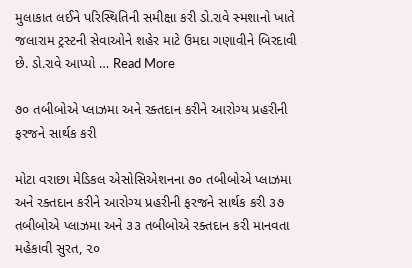મુલાકાત લઈને પરિસ્થિતિની સમીક્ષા કરી ડો.રાવે સ્મશાનો ખાતે જલારામ ટ્રસ્ટની સેવાઓને શહેર માટે ઉમદા ગણાવીને બિરદાવી છે. ડો.રાવે આપ્યો … Read More

૭૦ તબીબોએ પ્લાઝમા અને રક્તદાન કરીને આરોગ્ય પ્રહરીની ફરજને સાર્થક કરી

મોટા વરાછા મેડિકલ એસોસિએશનના ૭૦ તબીબોએ પ્લાઝમા અને રક્તદાન કરીને આરોગ્ય પ્રહરીની ફરજને સાર્થક કરી ૩૭ તબીબોએ પ્લાઝમા અને ૩૩ તબીબોએ રક્તદાન કરી માનવતા મહેકાવી સુરત, ૨૦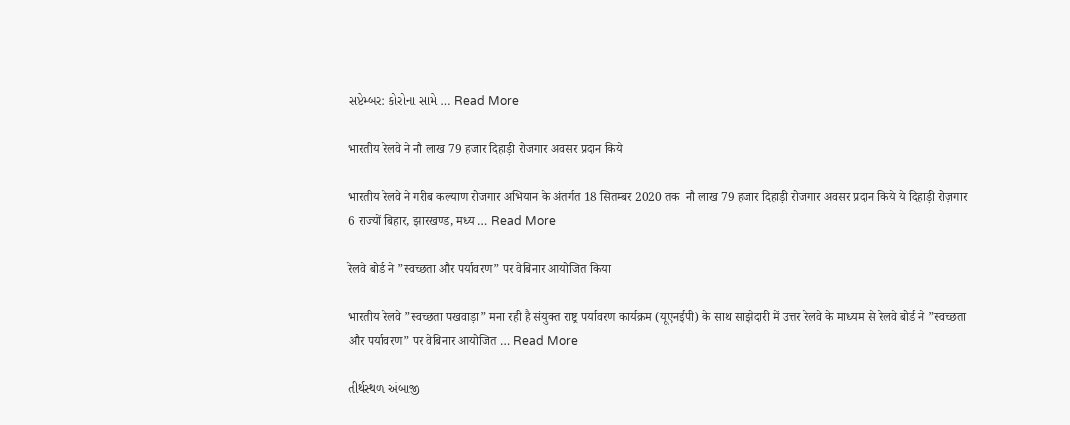સપ્ટેમ્બર: કોરોના સામે … Read More

भारतीय रेलवे ने नौ लाख 79 हजार दिहाड़ी रोजगार अवसर प्रदान किये

भारतीय रेलवे ने गरीब कल्‍याण रोजगार अभियान के अंतर्गत 18 सितम्‍बर 2020 तक  नौ लाख 79 हजार दिहाड़ी रोजगार अवसर प्रदान किये ये दिहाड़ी रोज़गार 6 राज्यों बिहार, झारखण्‍ड, मध्‍य … Read More

रेलवे बोर्ड ने ”स्वच्छता और पर्यावरण” पर वेबिनार आयोजित किया

भारतीय रेलवे ”स्वच्छता पखवाड़ा” मना रही है संयुक्त राष्ट्र पर्यावरण कार्यक्रम (यूएनईपी) के साथ साझेदारी में उत्तर रेलवे के माध्यम से रेलवे बोर्ड ने ”स्वच्छता और पर्यावरण” पर वेबिनार आयोजित … Read More

તીર્થસ્થળ અંબાજી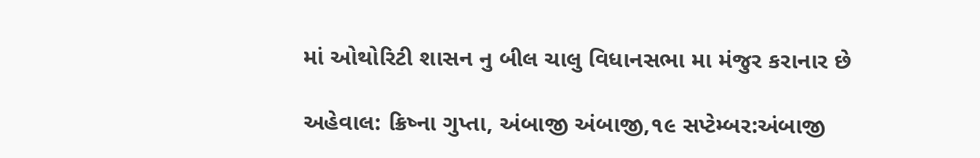માં ઓથોરિટી શાસન નુ બીલ ચાલુ વિધાનસભા મા મંજુર કરાનાર છે

અહેવાલ: ક્રિષ્ના ગુપ્તા, અંબાજી અંબાજી,૧૯ સપ્ટેમ્બર:અંબાજી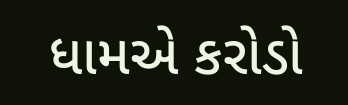ધામએ કરોડો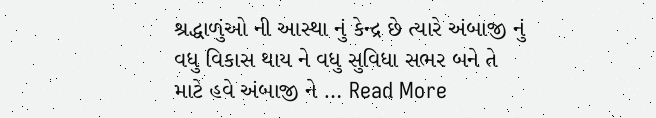શ્રદ્ધાળુંઓ ની આસ્થા નું કેન્દ્ર છે ત્યારે અંબાજી નું વધુ વિકાસ થાય ને વધુ સુવિધા સભર બને તે માટે હવે અંબાજી ને … Read More